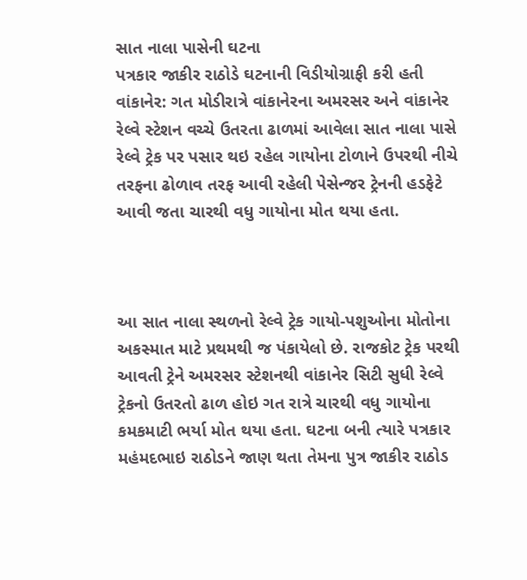સાત નાલા પાસેની ઘટના
પત્રકાર જાકીર રાઠોડે ઘટનાની વિડીયોગ્રાફી કરી હતી
વાંકાનેર: ગત મોડીરાત્રે વાંકાનેરના અમરસર અને વાંકાનેર રેલ્વે સ્ટેશન વચ્ચે ઉતરતા ઢાળમાં આવેલા સાત નાલા પાસે રેલ્વે ટ્રેક પર પસાર થઇ રહેલ ગાયોના ટોળાને ઉપરથી નીચે તરફના ઢોળાવ તરફ આવી રહેલી પેસેન્જર ટ્રેનની હડફેટે આવી જતા ચારથી વધુ ગાયોના મોત થયા હતા.



આ સાત નાલા સ્થળનો રેલ્વે ટ્રેક ગાયો-પશુઓના મોતોના અકસ્માત માટે પ્રથમથી જ પંકાયેલો છે. રાજકોટ ટ્રેક પરથી આવતી ટ્રેને અમરસર સ્ટેશનથી વાંકાનેર સિટી સુધી રેલ્વે ટ્રેકનો ઉતરતો ઢાળ હોઇ ગત રાત્રે ચારથી વધુ ગાયોના કમકમાટી ભર્યા મોત થયા હતા. ઘટના બની ત્યારે પત્રકાર મહંમદભાઇ રાઠોડને જાણ થતા તેમના પુત્ર જાકીર રાઠોડ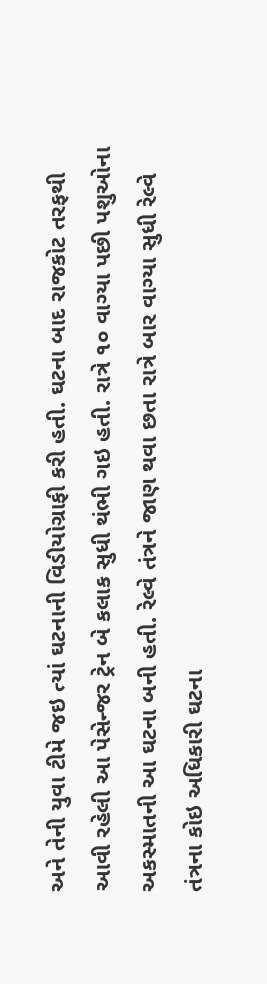અને તેની યુવા ટીમે જઇ ત્યાં ઘટનાની વિડીયોગ્રાફી કરી હતી. ઘટના બાદ રાજકોટ તરફથી આવી રહેલી આ પેસેન્જર ટ્રેન બે કલાક સુધી થંભી ગઇ હતી. રાત્રે ૧૦ વાગ્યા પછી પશુઓના અકસ્માતની આ ઘટના બની હતી. રેલ્વે તંત્રને જાણ થવા છતા રાત્રે બાર વાગ્યા સુધી રેલ્વે તંત્રના કોઇ અધિકારી ઘટના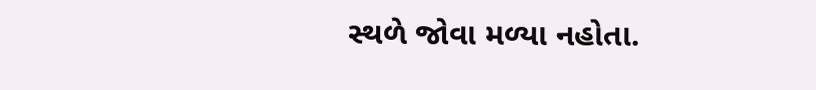સ્થળે જોવા મળ્યા નહોતા.